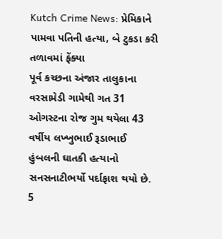Kutch Crime News: પ્રેમિકાને પામવા પતિની હત્યા, બે ટુકડા કરી તળાવમાં ફેંક્યા
પૂર્વ કચ્છના અંજાર તાલુકાના વરસામેડી ગામેથી ગત 31 ઓગસ્ટના રોજ ગુમ થયેલા 43 વર્ષીય લખ્ખુભાઈ રૂડાભાઈ હુંબલની ઘાતકી હત્યાનો સનસનાટીભર્યો પર્દાફાશ થયો છે. 5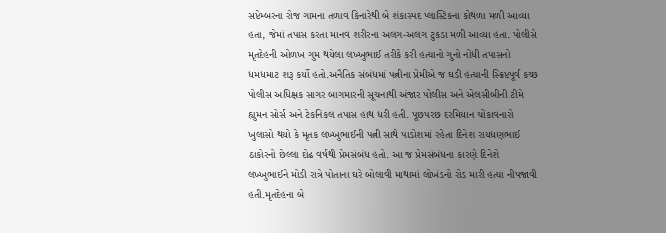સપ્ટેમ્બરના રોજ ગામના તળાવ કિનારેથી બે શંકાસ્પદ પ્લાસ્ટિકના કોથળા મળી આવ્યા હતા, જેમાં તપાસ કરતા માનવ શરીરના અલગ-અલગ ટુકડા મળી આવ્યા હતા. પોલીસે મૃતદેહની ઓળખ ગુમ થયેલા લખ્ખુભાઈ તરીકે કરી હત્યાનો ગુનો નોંધી તપાસનો ધમધમાટ શરૂ કર્યો હતો.અનૈતિક સંબંધમાં પત્નીના પ્રેમીએ જ ઘડી હત્યાની સ્ક્રિપ્ટપૂર્વ કચ્છ પોલીસ અધિક્ષક સાગર બાગમારની સૂચનાથી અંજાર પોલીસ અને એલસીબીની ટીમે હ્યુમન સોર્સ અને ટેકનિકલ તપાસ હાથ ધરી હતી. પૂછપરછ દરમિયાન ચોંકાવનારો ખુલાસો થયો કે મૃતક લખ્ખુભાઈની પત્ની સાથે પાડોશમાં રહેતા દિનેશ રાયધણભાઈ ઠાકોરનો છેલ્લા દોઢ વર્ષથી પ્રેમસંબંધ હતો. આ જ પ્રેમસંબંધના કારણે દિનેશે લખ્ખુભાઈને મોડી રાત્રે પોતાના ઘરે બોલાવી માથામાં લોખંડનો રોડ મારી હત્યા નીપજાવી હતી.મૃતદેહના બે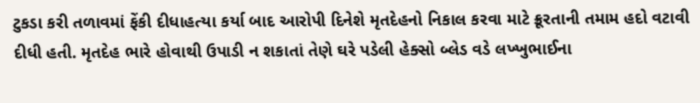ટુકડા કરી તળાવમાં ફેંકી દીધાહત્યા કર્યા બાદ આરોપી દિનેશે મૃતદેહનો નિકાલ કરવા માટે ક્રૂરતાની તમામ હદો વટાવી દીધી હતી. મૃતદેહ ભારે હોવાથી ઉપાડી ન શકાતાં તેણે ઘરે પડેલી હેક્સો બ્લેડ વડે લખ્ખુભાઈના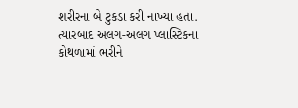શરીરના બે ટુકડા કરી નાખ્યા હતા. ત્યારબાદ અલગ-અલગ પ્લાસ્ટિકના કોથળામાં ભરીને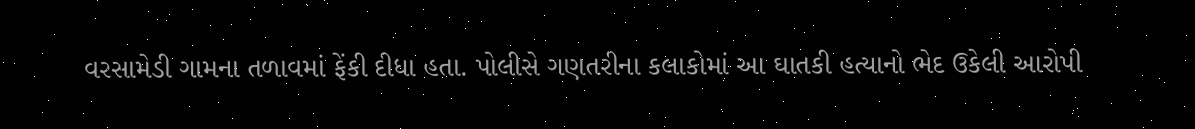વરસામેડી ગામના તળાવમાં ફેંકી દીધા હતા. પોલીસે ગણતરીના કલાકોમાં આ ઘાતકી હત્યાનો ભેદ ઉકેલી આરોપી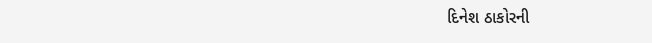દિનેશ ઠાકોરની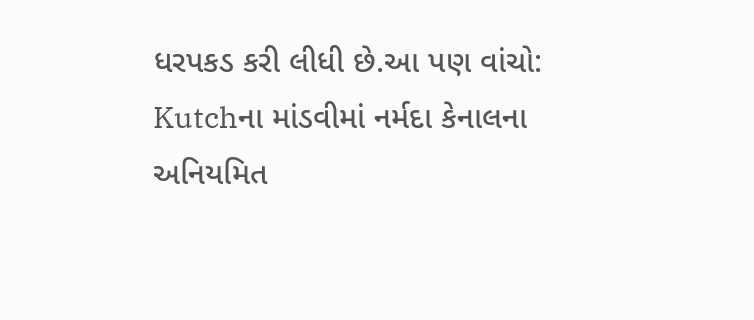ધરપકડ કરી લીધી છે.આ પણ વાંચો: Kutchના માંડવીમાં નર્મદા કેનાલના અનિયમિત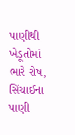પાણીથી ખેડૂતોમાં ભારે રોષ, સિંચાઈના પાણી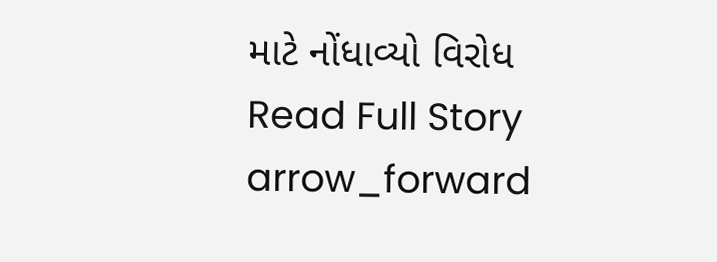માટે નોંધાવ્યો વિરોધ
Read Full Story arrow_forward